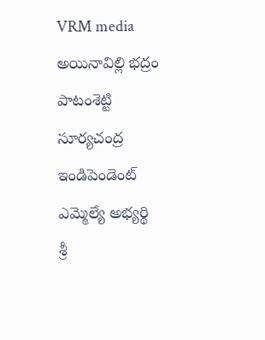VRM media అయినావిల్లి భద్రం
పాటంశెట్టి సూర్యచంద్ర
ఇండిపెండెంట్ ఎమ్మెల్యే అభ్యర్థి
శ్రీ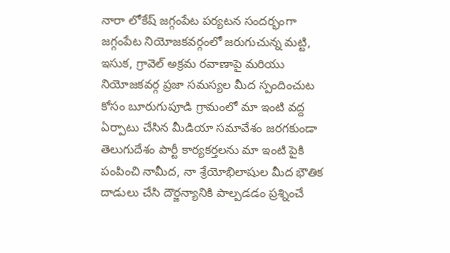నారా లోకేష్ జగ్గంపేట పర్యటన సందర్భంగా జగ్గంపేట నియోజకవర్గంలో జరుగుచున్న మట్టి, ఇసుక, గ్రావెల్ అక్రమ రవాణాపై మరియు నియోజకవర్గ ప్రజా సమస్యల మీద స్పందించుట కోసం బూరుగుపూడి గ్రామంలో మా ఇంటి వద్ద ఏర్పాటు చేసిన మీడియా సమావేశం జరగకుండా తెలుగుదేశం పార్టీ కార్యకర్తలను మా ఇంటి పైకి పంపించి నామీద, నా శ్రేయోభిలాషుల మీద భౌతిక దాడులు చేసి దౌర్జన్యానికి పాల్పడడం ప్రశ్నించే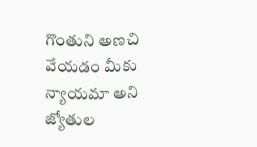గొంతుని అణచి వేయడం మీకు న్యాయమా అని జ్యోతుల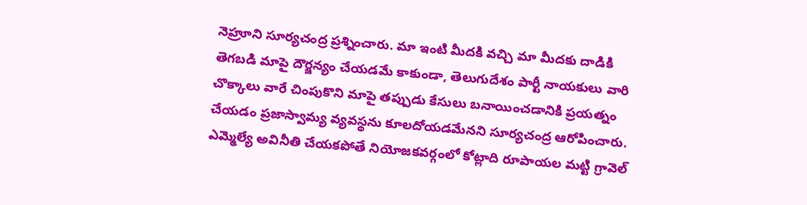నెహ్రూని సూర్యచంద్ర ప్రశ్నించారు. మా ఇంటి మీదకి వచ్చి మా మీదకు దాడికి తెగబడి మాపై దౌర్జన్యం చేయడమే కాకుండా, తెలుగుదేశం పార్టీ నాయకులు వారి చొక్కాలు వారే చింపుకొని మాపై తప్పుడు కేసులు బనాయించడానికి ప్రయత్నం చేయడం ప్రజాస్వామ్య వ్యవస్థను కూలదోయడమేనని సూర్యచంద్ర ఆరోపించారు. ఎమ్మెల్యే అవినీతి చేయకపోతే నియోజకవర్గంలో కోట్లాది రూపాయల మట్టి గ్రావెల్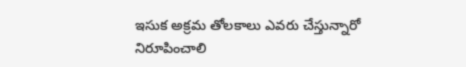ఇసుక అక్రమ తోలకాలు ఎవరు చేస్తున్నారో నిరూపించాలి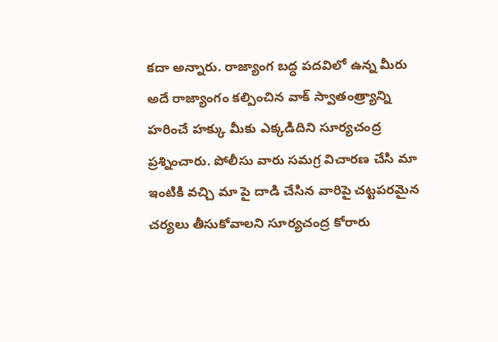కదా అన్నారు. రాజ్యాంగ బద్ధ పదవిలో ఉన్న మీరు అదే రాజ్యాంగం కల్పించిన వాక్ స్వాతంత్ర్యాన్ని హరించే హక్కు మీకు ఎక్కడిదిని సూర్యచంద్ర ప్రశ్నించారు. పోలీసు వారు సమగ్ర విచారణ చేసి మా ఇంటికి వచ్చి మా పై దాడి చేసిన వారిపై చట్టపరమైన చర్యలు తీసుకోవాలని సూర్యచంద్ర కోరారు